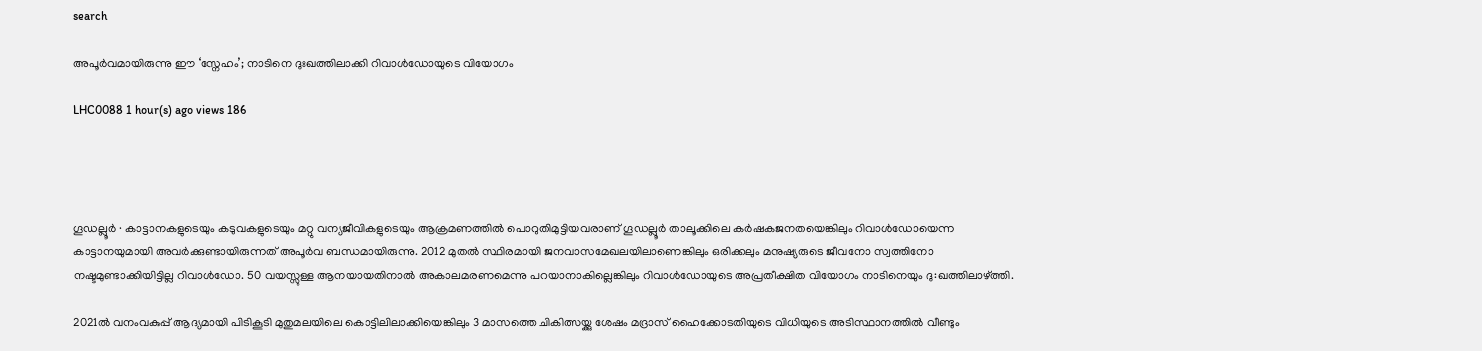search

അപൂർവമായിരുന്നു ഈ ‘സ്നേഹം’; നാടിനെ ദുഃഖത്തിലാക്കി റിവാൾഡോയുടെ വിയോഗം

LHC0088 1 hour(s) ago views 186




ഗൂഡല്ലൂർ ∙ കാട്ടാനകളുടെയും കടുവകളുടെയും മറ്റു വന്യജീവികളുടെയും ആക്രമണത്തിൽ പൊറുതിമുട്ടിയവരാണ് ഗൂഡല്ലൂർ താലൂക്കിലെ കർഷകജനതയെങ്കിലും റിവാൾഡോയെന്ന കാട്ടാനയുമായി അവർക്കുണ്ടായിരുന്നത് അപൂർവ ബന്ധമായിരുന്നു. 2012 മുതൽ സ്ഥിരമായി ജനവാസമേഖലയിലാണെങ്കിലും ഒരിക്കലും മനുഷ്യരുടെ ജീവനോ സ്വത്തിനോ നഷ്ടമുണ്ടാക്കിയിട്ടില്ല റിവാൾഡോ. 50 വയസ്സുള്ള ആനയായതിനാൽ അകാലമരണമെന്നു പറയാനാകില്ലെങ്കിലും റിവാൾഡോയുടെ അപ്രതീക്ഷിത വിയോഗം നാടിനെയും ദു:ഖത്തിലാഴ്ത്തി.

2021ൽ വനംവകുപ്പ് ആദ്യമായി പിടികൂടി മുതുമലയിലെ കൊട്ടിലിലാക്കിയെങ്കിലും 3 മാസത്തെ ചികിത്സയ്ക്കു ശേഷം മദ്രാസ് ഹൈക്കോടതിയുടെ വിധിയുടെ അടിസ്ഥാനത്തിൽ വീണ്ടും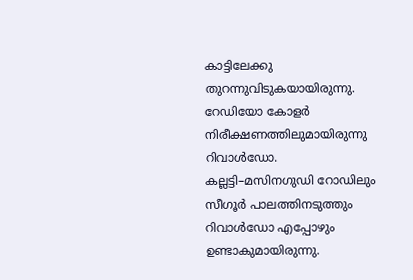കാട്ടിലേക്കു തുറന്നുവിടുകയായിരുന്നു. റേഡിയോ കോളർ നിരീക്ഷണത്തിലുമായിരുന്നു റിവാൾ‍ഡോ. കല്ലട്ടി–മസിനഗുഡി റോഡിലും സീഗൂർ പാലത്തിനടുത്തും റിവാൾഡോ എപ്പോഴും ഉണ്ടാകുമായിരുന്നു.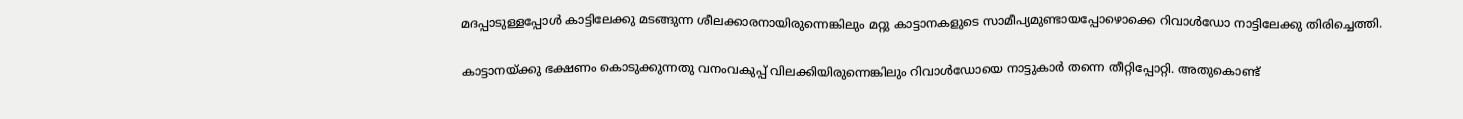മദപ്പാടുള്ളപ്പോൾ കാട്ടിലേക്കു മടങ്ങുന്ന ശീലക്കാരനായിരുന്നെങ്കിലും മറ്റു കാട്ടാനകളുടെ സാമീപ്യമുണ്ടായപ്പോഴൊക്കെ റിവാൾഡോ നാട്ടിലേക്കു തിരിച്ചെത്തി.

കാട്ടാനയ്ക്കു ഭക്ഷണം കൊടുക്കുന്നതു വനംവകുപ്പ് വിലക്കിയിരുന്നെങ്കിലും റിവാൾ‍ഡോയെ നാട്ടുകാർ തന്നെ തീറ്റിപ്പോറ്റി. അതുകൊണ്ട്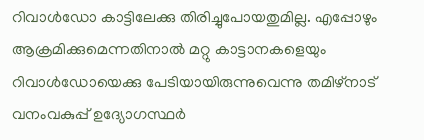റിവാൾഡോ കാട്ടിലേക്കു തിരിച്ചുപോയതുമില്ല. എപ്പോഴും ആക്രമിക്കുമെന്നതിനാൽ മറ്റു കാട്ടാനകളെയും റിവാൾഡോയെക്കു പേടിയായിരുന്നുവെന്നു തമിഴ്നാട് വനംവകുപ്പ് ഉദ്യോഗസ്ഥർ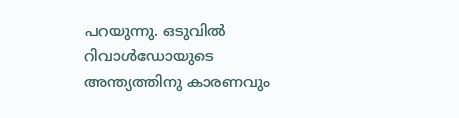പറയുന്നു. ഒടുവിൽ റിവാൾഡോയുടെ അന്ത്യത്തിനു കാരണവും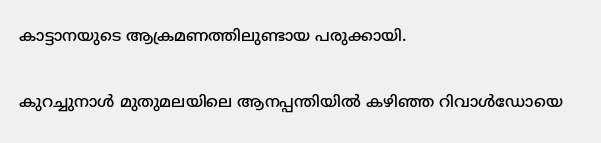കാട്ടാനയുടെ ആക്രമണത്തിലുണ്ടായ പരുക്കായി.

കുറച്ചുനാൾ മുതുമലയിലെ ആനപ്പന്തിയിൽ കഴിഞ്ഞ റിവാൾഡോയെ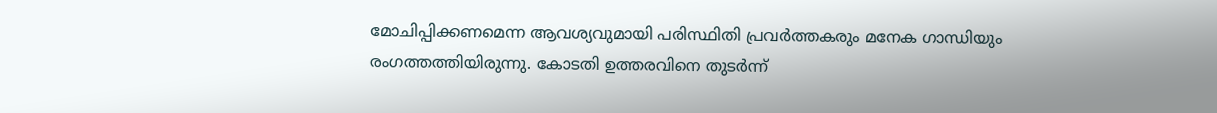മോചിപ്പിക്കണമെന്ന ആവശ്യവുമായി പരിസ്ഥിതി പ്രവർത്തകരും മനേക ഗാന്ധിയും രംഗത്തത്തിയിരുന്നു. കോടതി ഉത്തരവിനെ തുടർന്ന്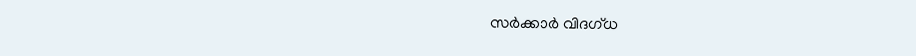സർക്കാർ വിദഗ്ധ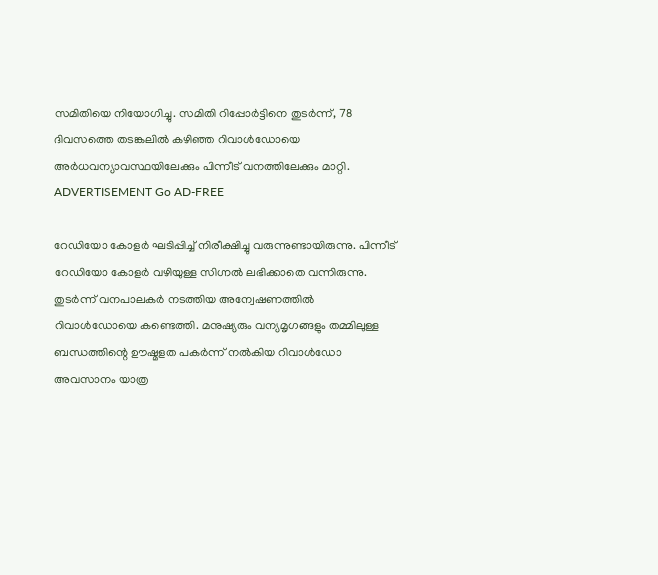സമിതിയെ നിയോഗിച്ചു. സമിതി റിപ്പോർട്ടിനെ തുടർന്ന്, 78 ദിവസത്തെ തടങ്കലിൽ കഴിഞ്ഞ റിവാൾഡോയെ അർധവന്യാവസ്ഥയിലേക്കും പിന്നീട് വനത്തിലേക്കും മാറ്റി. ADVERTISEMENT Go AD-FREE

റേഡിയോ കോളർ ഘടിപ്പിച്ച് നിരീക്ഷിച്ചു വരുന്നുണ്ടായിരുന്നു. പിന്നീട് റേഡിയോ കോളർ വഴിയുള്ള സിഗ്നൽ ലഭിക്കാതെ വന്നിരുന്നു. തുടർന്ന് വനപാലകർ നടത്തിയ അന്വേഷണത്തിൽ റിവാൾഡോയെ കണ്ടെത്തി. മനുഷ്യരും വന്യമൃഗങ്ങളും തമ്മിലുള്ള ബന്ധത്തിന്റെ ഊഷ്മളത പകർന്ന് നൽകിയ റിവാൾഡോ അവസാനം യാത്ര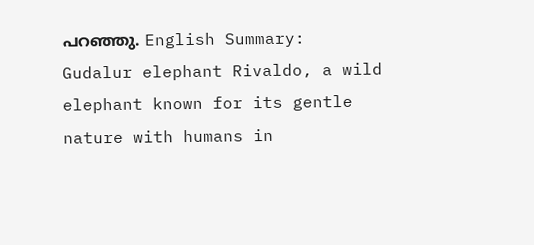പറഞ്ഞു. English Summary:
Gudalur elephant Rivaldo, a wild elephant known for its gentle nature with humans in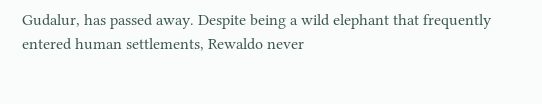Gudalur, has passed away. Despite being a wild elephant that frequently entered human settlements, Rewaldo never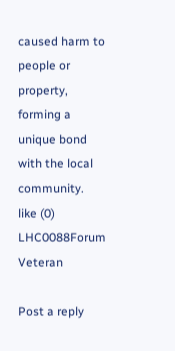caused harm to people or property, forming a unique bond with the local community.
like (0)
LHC0088Forum Veteran

Post a reply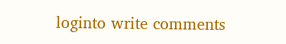loginto write comments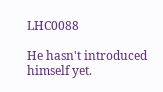LHC0088

He hasn't introduced himself yet.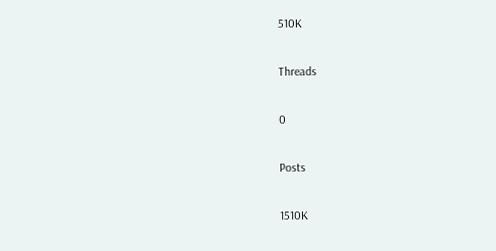510K

Threads

0

Posts

1510K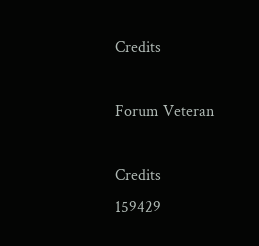Credits

Forum Veteran

Credits
159429